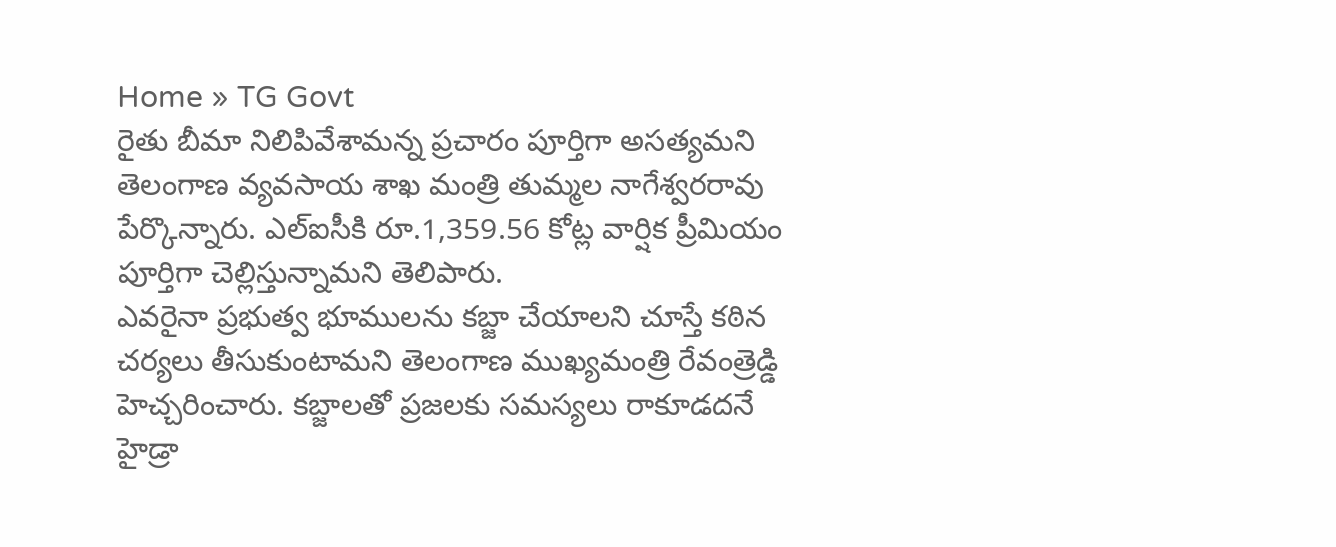Home » TG Govt
రైతు బీమా నిలిపివేశామన్న ప్రచారం పూర్తిగా అసత్యమని తెలంగాణ వ్యవసాయ శాఖ మంత్రి తుమ్మల నాగేశ్వరరావు పేర్కొన్నారు. ఎల్ఐసీకి రూ.1,359.56 కోట్ల వార్షిక ప్రీమియం పూర్తిగా చెల్లిస్తున్నామని తెలిపారు.
ఎవరైనా ప్రభుత్వ భూములను కబ్జా చేయాలని చూస్తే కఠిన చర్యలు తీసుకుంటామని తెలంగాణ ముఖ్యమంత్రి రేవంత్రెడ్డి హెచ్చరించారు. కబ్జాలతో ప్రజలకు సమస్యలు రాకూడదనే హైడ్రా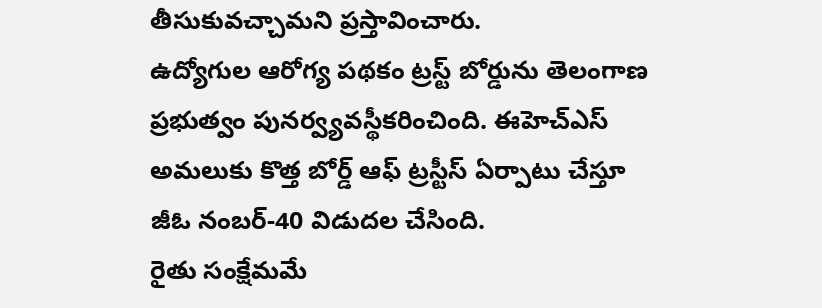తీసుకువచ్చామని ప్రస్తావించారు.
ఉద్యోగుల ఆరోగ్య పథకం ట్రస్ట్ బోర్డును తెలంగాణ ప్రభుత్వం పునర్వ్యవస్థీకరించింది. ఈహెచ్ఎస్ అమలుకు కొత్త బోర్డ్ ఆఫ్ ట్రస్టీస్ ఏర్పాటు చేస్తూ జీఓ నంబర్-40 విడుదల చేసింది.
రైతు సంక్షేమమే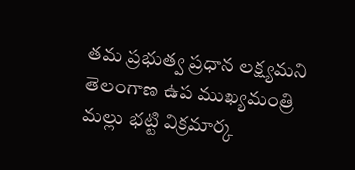తమ ప్రభుత్వ ప్రధాన లక్ష్యమని తెలంగాణ ఉప ముఖ్యమంత్రి మల్లు భట్టి విక్రమార్క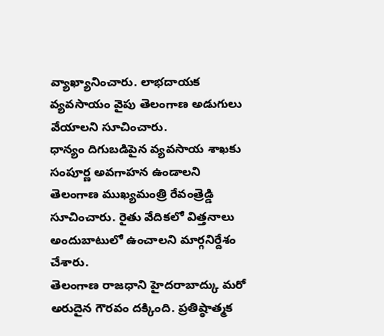వ్యాఖ్యానించారు. లాభదాయక వ్యవసాయం వైపు తెలంగాణ అడుగులు వేయాలని సూచించారు.
ధాన్యం దిగుబడిపైన వ్యవసాయ శాఖకు సంపూర్ణ అవగాహన ఉండాలని తెలంగాణ ముఖ్యమంత్రి రేవంత్రెడ్డి సూచించారు. రైతు వేదికలో విత్తనాలు అందుబాటులో ఉంచాలని మార్గనిర్దేశం చేశారు.
తెలంగాణ రాజధాని హైదరాబాద్కు మరో అరుదైన గౌరవం దక్కింది. ప్రతిష్ఠాత్మక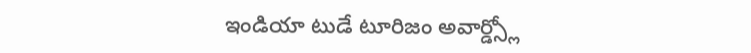ఇండియా టుడే టూరిజం అవార్డ్స్లో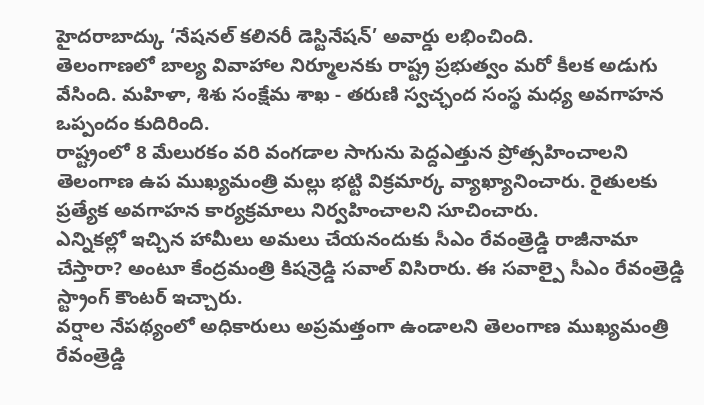హైదరాబాద్కు ‘నేషనల్ కలినరీ డెస్టినేషన్’ అవార్డు లభించింది.
తెలంగాణలో బాల్య వివాహాల నిర్మూలనకు రాష్ట్ర ప్రభుత్వం మరో కీలక అడుగు వేసింది. మహిళా, శిశు సంక్షేమ శాఖ - తరుణి స్వచ్ఛంద సంస్థ మధ్య అవగాహన ఒప్పందం కుదిరింది.
రాష్ట్రంలో 8 మేలురకం వరి వంగడాల సాగును పెద్దఎత్తున ప్రోత్సహించాలని తెలంగాణ ఉప ముఖ్యమంత్రి మల్లు భట్టి విక్రమార్క వ్యాఖ్యానించారు. రైతులకు ప్రత్యేక అవగాహన కార్యక్రమాలు నిర్వహించాలని సూచించారు.
ఎన్నికల్లో ఇచ్చిన హామీలు అమలు చేయనందుకు సీఎం రేవంత్రెడ్డి రాజీనామా చేస్తారా? అంటూ కేంద్రమంత్రి కిషన్రెడ్డి సవాల్ విసిరారు. ఈ సవాల్పై సీఎం రేవంత్రెడ్డి స్ట్రాంగ్ కౌంటర్ ఇచ్చారు.
వర్షాల నేపథ్యంలో అధికారులు అప్రమత్తంగా ఉండాలని తెలంగాణ ముఖ్యమంత్రి రేవంత్రెడ్డి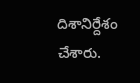దిశానిర్దేశం చేశారు.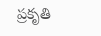ప్రకృతి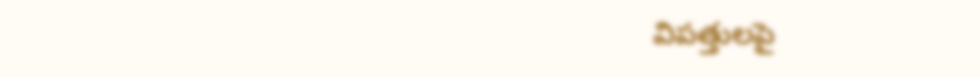విపత్తులపై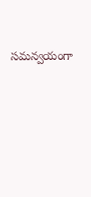సమన్వయంగా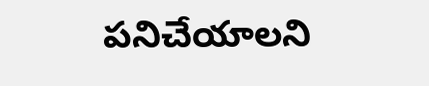పనిచేయాలని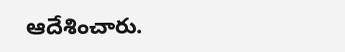ఆదేశించారు.